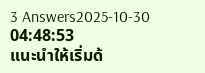3 Answers2025-10-30 04:48:53
แนะนำให้เริ่มด้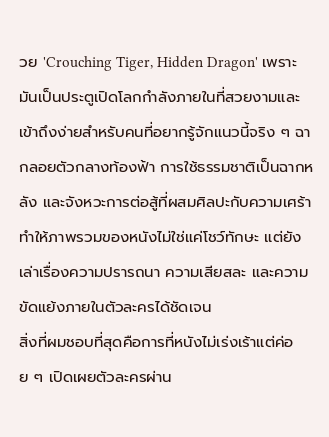วย 'Crouching Tiger, Hidden Dragon' เพราะมันเป็นประตูเปิดโลกกำลังภายในที่สวยงามและเข้าถึงง่ายสำหรับคนที่อยากรู้จักแนวนี้จริง ๆ ฉากลอยตัวกลางท้องฟ้า การใช้ธรรมชาติเป็นฉากหลัง และจังหวะการต่อสู้ที่ผสมศิลปะกับความเศร้า ทำให้ภาพรวมของหนังไม่ใช่แค่โชว์ทักษะ แต่ยังเล่าเรื่องความปรารถนา ความเสียสละ และความขัดแย้งภายในตัวละครได้ชัดเจน
สิ่งที่ผมชอบที่สุดคือการที่หนังไม่เร่งเร้าแต่ค่อย ๆ เปิดเผยตัวละครผ่าน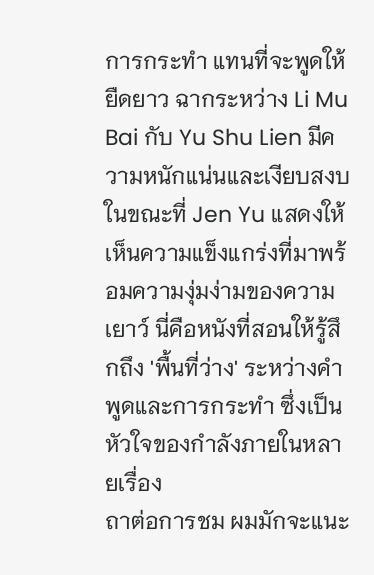การกระทำ แทนที่จะพูดให้ยืดยาว ฉากระหว่าง Li Mu Bai กับ Yu Shu Lien มีความหนักแน่นและเงียบสงบ ในขณะที่ Jen Yu แสดงให้เห็นความแข็งแกร่งที่มาพร้อมความงุ่มง่ามของความเยาว์ นี่คือหนังที่สอนให้รู้สึกถึง 'พื้นที่ว่าง' ระหว่างคำพูดและการกระทำ ซึ่งเป็นหัวใจของกำลังภายในหลายเรื่อง
ถาต่อการชม ผมมักจะแนะ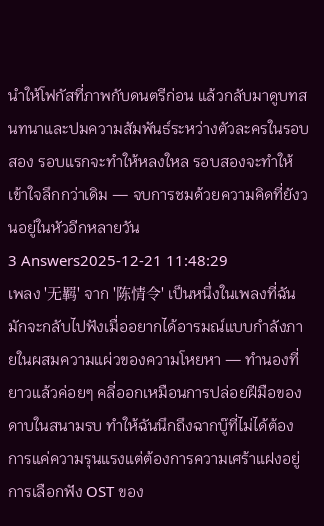นำให้โฟกัสที่ภาพกับดนตรีก่อน แล้วกลับมาดูบทสนทนาและปมความสัมพันธ์ระหว่างตัวละครในรอบสอง รอบแรกจะทำให้หลงใหล รอบสองจะทำให้เข้าใจลึกกว่าเดิม — จบการชมด้วยความคิดที่ยังวนอยู่ในหัวอีกหลายวัน
3 Answers2025-12-21 11:48:29
เพลง '无羁' จาก '陈情令' เป็นหนึ่งในเพลงที่ฉันมักจะกลับไปฟังเมื่ออยากได้อารมณ์แบบกำลังภายในผสมความแผ่วของความโหยหา — ทำนองที่ยาวแล้วค่อยๆ คลี่ออกเหมือนการปล่อยฝีมือของดาบในสนามรบ ทำให้ฉันนึกถึงฉากบู๊ที่ไม่ได้ต้องการแค่ความรุนแรงแต่ต้องการความเศร้าแฝงอยู่
การเลือกฟัง OST ของ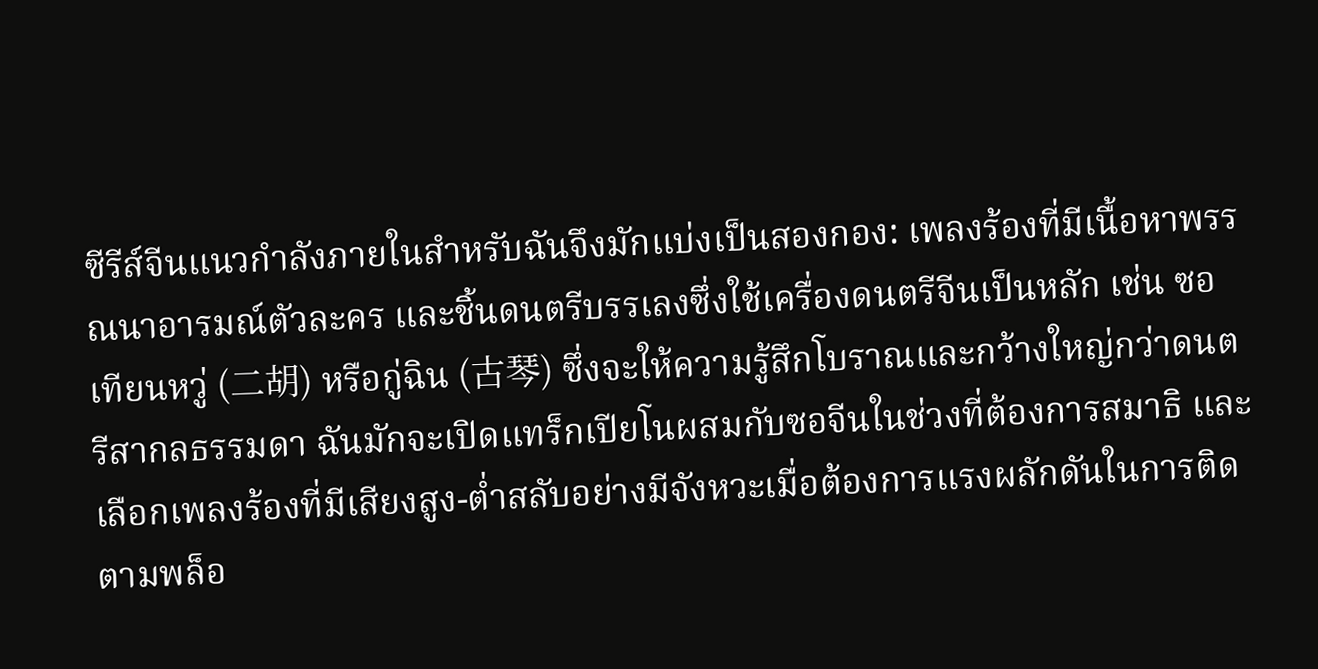ซีรีส์จีนแนวกำลังภายในสำหรับฉันจึงมักแบ่งเป็นสองกอง: เพลงร้องที่มีเนื้อหาพรรณนาอารมณ์ตัวละคร และชิ้นดนตรีบรรเลงซึ่งใช้เครื่องดนตรีจีนเป็นหลัก เช่น ซอเทียนหวู่ (二胡) หรือกู่ฉิน (古琴) ซึ่งจะให้ความรู้สึกโบราณและกว้างใหญ่กว่าดนตรีสากลธรรมดา ฉันมักจะเปิดแทร็กเปียโนผสมกับซอจีนในช่วงที่ต้องการสมาธิ และเลือกเพลงร้องที่มีเสียงสูง-ต่ำสลับอย่างมีจังหวะเมื่อต้องการแรงผลักดันในการติดตามพล็อ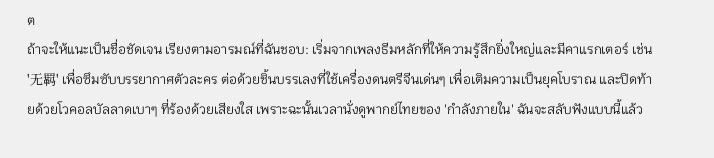ต
ถ้าจะให้แนะเป็นชื่อชัดเจน เรียงตามอารมณ์ที่ฉันชอบ: เริ่มจากเพลงธีมหลักที่ให้ความรู้สึกยิ่งใหญ่และมีคาแรกเตอร์ เช่น '无羁' เพื่อซึมซับบรรยากาศตัวละคร ต่อด้วยชิ้นบรรเลงที่ใช้เครื่องดนตรีจีนเด่นๆ เพื่อเติมความเป็นยุคโบราณ และปิดท้ายด้วยโวคอลบัลลาดเบาๆ ที่ร้องด้วยเสียงใส เพราะฉะนั้นเวลานั่งดูพากย์ไทยของ 'กําลังภายใน' ฉันจะสลับฟังแบบนี้แล้ว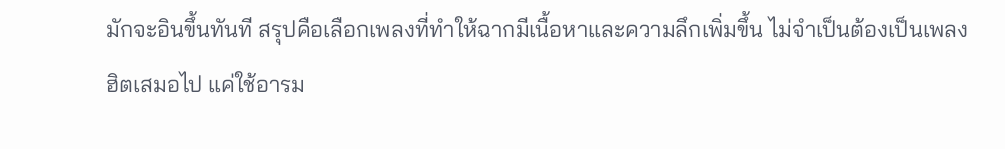มักจะอินขึ้นทันที สรุปคือเลือกเพลงที่ทำให้ฉากมีเนื้อหาและความลึกเพิ่มขึ้น ไม่จำเป็นต้องเป็นเพลงฮิตเสมอไป แค่ใช้อารม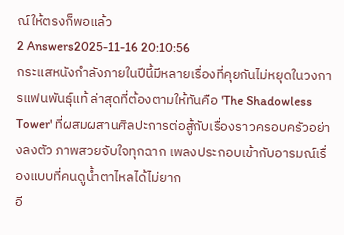ณ์ให้ตรงก็พอแล้ว
2 Answers2025-11-16 20:10:56
กระแสหนังกำลังภายในปีนี้มีหลายเรื่องที่คุยกันไม่หยุดในวงการแฟนพันธุ์แท้ ล่าสุดที่ต้องตามให้ทันคือ 'The Shadowless Tower' ที่ผสมผสานศิลปะการต่อสู้กับเรื่องราวครอบครัวอย่างลงตัว ภาพสวยจับใจทุกฉาก เพลงประกอบเข้ากับอารมณ์เรื่องแบบที่คนดูน้ำตาไหลได้ไม่ยาก
อี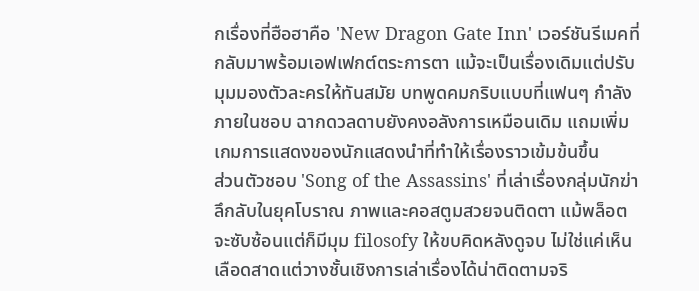กเรื่องที่ฮือฮาคือ 'New Dragon Gate Inn' เวอร์ชันรีเมคที่กลับมาพร้อมเอฟเฟกต์ตระการตา แม้จะเป็นเรื่องเดิมแต่ปรับมุมมองตัวละครให้ทันสมัย บทพูดคมกริบแบบที่แฟนๆ กำลังภายในชอบ ฉากดวลดาบยังคงอลังการเหมือนเดิม แถมเพิ่มเกมการแสดงของนักแสดงนำที่ทำให้เรื่องราวเข้มข้นขึ้น
ส่วนตัวชอบ 'Song of the Assassins' ที่เล่าเรื่องกลุ่มนักฆ่าลึกลับในยุคโบราณ ภาพและคอสตูมสวยจนติดตา แม้พล็อตจะซับซ้อนแต่ก็มีมุม filosofy ให้ขบคิดหลังดูจบ ไม่ใช่แค่เห็นเลือดสาดแต่วางชั้นเชิงการเล่าเรื่องได้น่าติดตามจริ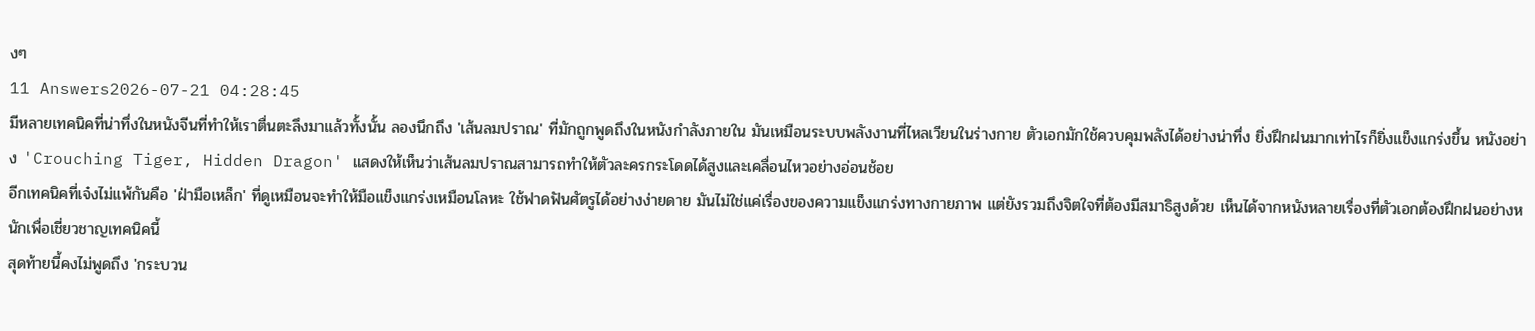งๆ
11 Answers2026-07-21 04:28:45
มีหลายเทคนิคที่น่าทึ่งในหนังจีนที่ทำให้เราตื่นตะลึงมาแล้วทั้งนั้น ลองนึกถึง 'เส้นลมปราณ' ที่มักถูกพูดถึงในหนังกำลังภายใน มันเหมือนระบบพลังงานที่ไหลเวียนในร่างกาย ตัวเอกมักใช้ควบคุมพลังได้อย่างน่าทึ่ง ยิ่งฝึกฝนมากเท่าไรก็ยิ่งแข็งแกร่งขึ้น หนังอย่าง 'Crouching Tiger, Hidden Dragon' แสดงให้เห็นว่าเส้นลมปราณสามารถทำให้ตัวละครกระโดดได้สูงและเคลื่อนไหวอย่างอ่อนช้อย
อีกเทคนิคที่เจ๋งไม่แพ้กันคือ 'ฝ่ามือเหล็ก' ที่ดูเหมือนจะทำให้มือแข็งแกร่งเหมือนโลหะ ใช้ฟาดฟันศัตรูได้อย่างง่ายดาย มันไม่ใช่แค่เรื่องของความแข็งแกร่งทางกายภาพ แต่ยังรวมถึงจิตใจที่ต้องมีสมาธิสูงด้วย เห็นได้จากหนังหลายเรื่องที่ตัวเอกต้องฝึกฝนอย่างหนักเพื่อเชี่ยวชาญเทคนิคนี้
สุดท้ายนี้คงไม่พูดถึง 'กระบวน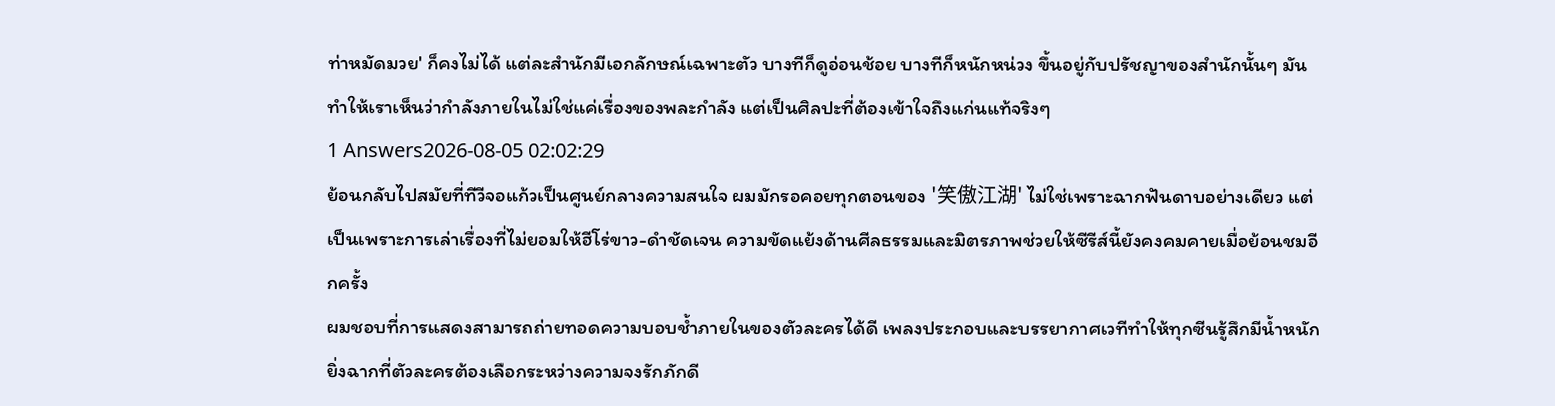ท่าหมัดมวย' ก็คงไม่ได้ แต่ละสำนักมีเอกลักษณ์เฉพาะตัว บางทีก็ดูอ่อนช้อย บางทีก็หนักหน่วง ขึ้นอยู่กับปรัชญาของสำนักนั้นๆ มันทำให้เราเห็นว่ากำลังภายในไม่ใช่แค่เรื่องของพละกำลัง แต่เป็นศิลปะที่ต้องเข้าใจถึงแก่นแท้จริงๆ
1 Answers2026-08-05 02:02:29
ย้อนกลับไปสมัยที่ทีวีจอแก้วเป็นศูนย์กลางความสนใจ ผมมักรอคอยทุกตอนของ '笑傲江湖' ไม่ใช่เพราะฉากฟันดาบอย่างเดียว แต่เป็นเพราะการเล่าเรื่องที่ไม่ยอมให้ฮีโร่ขาว-ดำชัดเจน ความขัดแย้งด้านศีลธรรมและมิตรภาพช่วยให้ซีรีส์นี้ยังคงคมคายเมื่อย้อนชมอีกครั้ง
ผมชอบที่การแสดงสามารถถ่ายทอดความบอบช้ำภายในของตัวละครได้ดี เพลงประกอบและบรรยากาศเวทีทำให้ทุกซีนรู้สึกมีน้ำหนัก ยิ่งฉากที่ตัวละครต้องเลือกระหว่างความจงรักภักดี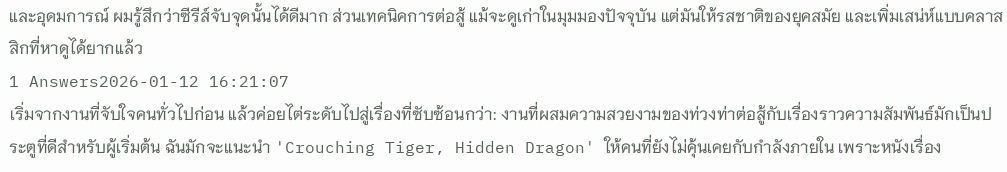และอุดมการณ์ ผมรู้สึกว่าซีรีส์จับจุดนั้นได้ดีมาก ส่วนเทคนิคการต่อสู้ แม้จะดูเก่าในมุมมองปัจจุบัน แต่มันให้รสชาติของยุคสมัย และเพิ่มเสน่ห์แบบคลาสสิกที่หาดูได้ยากแล้ว
1 Answers2026-01-12 16:21:07
เริ่มจากงานที่จับใจคนทั่วไปก่อน แล้วค่อยไต่ระดับไปสู่เรื่องที่ซับซ้อนกว่า: งานที่ผสมความสวยงามของท่วงท่าต่อสู้กับเรื่องราวความสัมพันธ์มักเป็นประตูที่ดีสำหรับผู้เริ่มต้น ฉันมักจะแนะนำ 'Crouching Tiger, Hidden Dragon' ให้คนที่ยังไม่คุ้นเคยกับกำลังภายใน เพราะหนังเรื่อง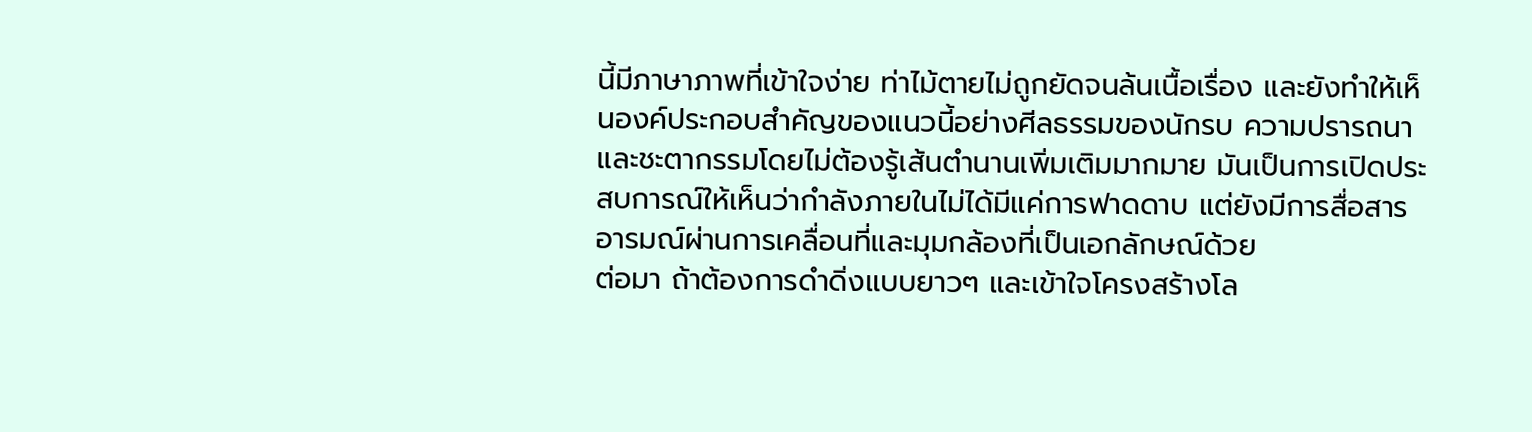นี้มีภาษาภาพที่เข้าใจง่าย ท่าไม้ตายไม่ถูกยัดจนล้นเนื้อเรื่อง และยังทำให้เห็นองค์ประกอบสำคัญของแนวนี้อย่างศีลธรรมของนักรบ ความปรารถนา และชะตากรรมโดยไม่ต้องรู้เส้นตำนานเพิ่มเติมมากมาย มันเป็นการเปิดประสบการณ์ให้เห็นว่ากำลังภายในไม่ได้มีแค่การฟาดดาบ แต่ยังมีการสื่อสารอารมณ์ผ่านการเคลื่อนที่และมุมกล้องที่เป็นเอกลักษณ์ด้วย
ต่อมา ถ้าต้องการดำดิ่งแบบยาวๆ และเข้าใจโครงสร้างโล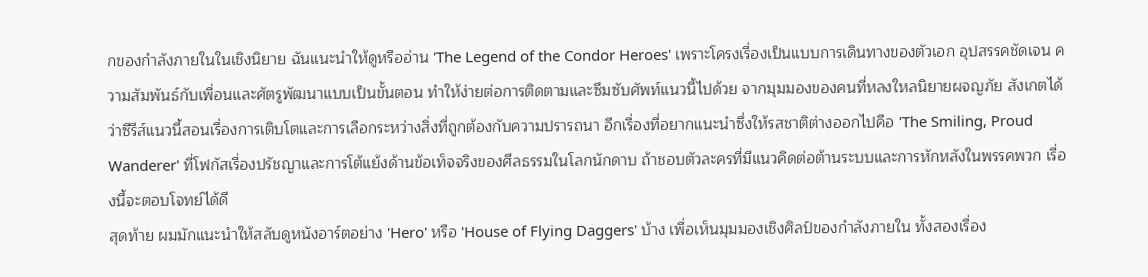กของกำลังภายในในเชิงนิยาย ฉันแนะนำให้ดูหรืออ่าน 'The Legend of the Condor Heroes' เพราะโครงเรื่องเป็นแบบการเดินทางของตัวเอก อุปสรรคชัดเจน ความสัมพันธ์กับเพื่อนและศัตรูพัฒนาแบบเป็นขั้นตอน ทำให้ง่ายต่อการติดตามและซึมซับศัพท์แนวนี้ไปด้วย จากมุมมองของคนที่หลงใหลนิยายผจญภัย สังเกตได้ว่าซีรีส์แนวนี้สอนเรื่องการเติบโตและการเลือกระหว่างสิ่งที่ถูกต้องกับความปรารถนา อีกเรื่องที่อยากแนะนำซึ่งให้รสชาติต่างออกไปคือ 'The Smiling, Proud Wanderer' ที่โฟกัสเรื่องปรัชญาและการโต้แย้งด้านข้อเท็จจริงของศีลธรรมในโลกนักดาบ ถ้าชอบตัวละครที่มีแนวคิดต่อต้านระบบและการหักหลังในพรรคพวก เรื่องนี้จะตอบโจทย์ได้ดี
สุดท้าย ผมมักแนะนำให้สลับดูหนังอาร์ตอย่าง 'Hero' หรือ 'House of Flying Daggers' บ้าง เพื่อเห็นมุมมองเชิงศิลป์ของกำลังภายใน ทั้งสองเรื่อง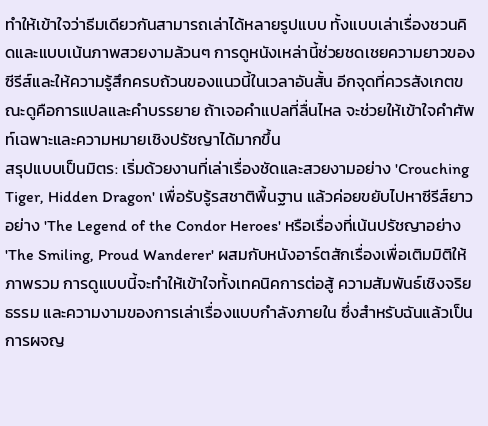ทำให้เข้าใจว่าธีมเดียวกันสามารถเล่าได้หลายรูปแบบ ทั้งแบบเล่าเรื่องชวนคิดและแบบเน้นภาพสวยงามล้วนๆ การดูหนังเหล่านี้ช่วยชดเชยความยาวของซีรีส์และให้ความรู้สึกครบถ้วนของแนวนี้ในเวลาอันสั้น อีกจุดที่ควรสังเกตขณะดูคือการแปลและคำบรรยาย ถ้าเจอคำแปลที่ลื่นไหล จะช่วยให้เข้าใจคำศัพท์เฉพาะและความหมายเชิงปรัชญาได้มากขึ้น
สรุปแบบเป็นมิตร: เริ่มด้วยงานที่เล่าเรื่องชัดและสวยงามอย่าง 'Crouching Tiger, Hidden Dragon' เพื่อรับรู้รสชาติพื้นฐาน แล้วค่อยขยับไปหาซีรีส์ยาวอย่าง 'The Legend of the Condor Heroes' หรือเรื่องที่เน้นปรัชญาอย่าง 'The Smiling, Proud Wanderer' ผสมกับหนังอาร์ตสักเรื่องเพื่อเติมมิติให้ภาพรวม การดูแบบนี้จะทำให้เข้าใจทั้งเทคนิคการต่อสู้ ความสัมพันธ์เชิงจริยธรรม และความงามของการเล่าเรื่องแบบกำลังภายใน ซึ่งสำหรับฉันแล้วเป็นการผจญ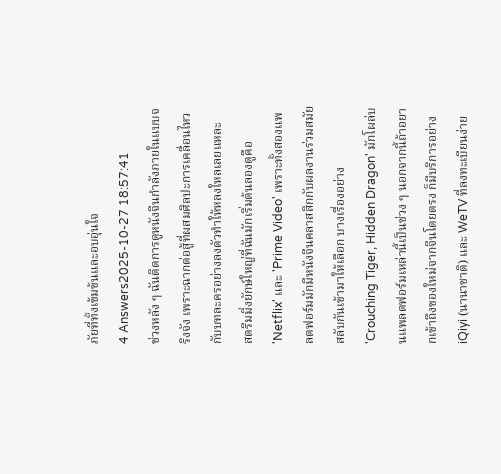ภัยที่ทั้งเข้มข้นและอบอุ่นใจ
4 Answers2025-10-27 18:57:41
ช่วงหลัง ๆ ฉันติดการดูหนังจีนกำลังภายในแบบจริงจัง เพราะฉากต่อสู้ที่ผสมศิลปะการเคลื่อนไหวกับบทละครอย่างลงตัวทำให้หลงใหลเลยแหละ
สตรีมมิ่งยักษ์ใหญ่ที่ฉันมักเริ่มต้นลองดูคือ 'Netflix' และ 'Prime Video' เพราะทั้งสองแพลตฟอร์มมักมีหนังจีนคลาสสิกกับผลงานร่วมสมัยสลับกันเข้ามาให้เลือก บางเรื่องอย่าง 'Crouching Tiger, Hidden Dragon' มักโผล่บนแพลตฟอร์มเหล่านี้เป็นช่วง ๆ นอกจากนี้ถ้าอยากเข้าถึงของใหม่จากจีนโดยตรง ก็มีบริการอย่าง iQiyi (นานาชาติ) และ WeTV ที่ลงทะเบียนง่าย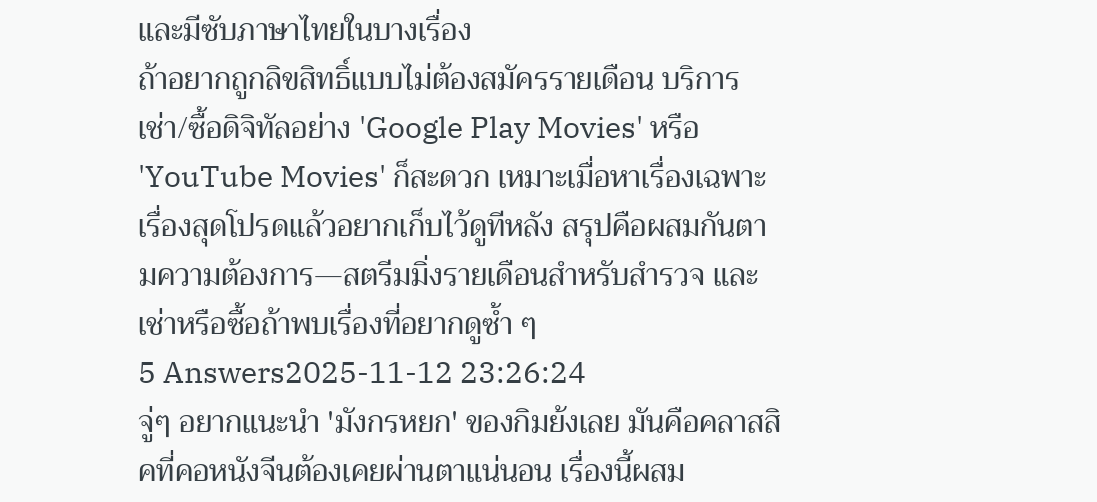และมีซับภาษาไทยในบางเรื่อง
ถ้าอยากถูกลิขสิทธิ์แบบไม่ต้องสมัครรายเดือน บริการเช่า/ซื้อดิจิทัลอย่าง 'Google Play Movies' หรือ 'YouTube Movies' ก็สะดวก เหมาะเมื่อหาเรื่องเฉพาะเรื่องสุดโปรดแล้วอยากเก็บไว้ดูทีหลัง สรุปคือผสมกันตามความต้องการ—สตรีมมิ่งรายเดือนสำหรับสำรวจ และเช่าหรือซื้อถ้าพบเรื่องที่อยากดูซ้ำ ๆ
5 Answers2025-11-12 23:26:24
จู่ๆ อยากแนะนำ 'มังกรหยก' ของกิมย้งเลย มันคือคลาสสิคที่คอหนังจีนต้องเคยผ่านตาแน่นอน เรื่องนี้ผสม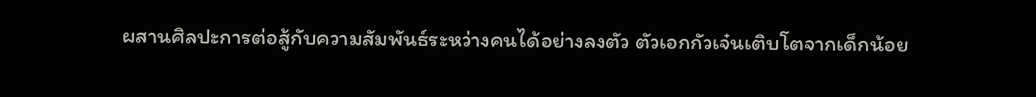ผสานศิลปะการต่อสู้กับความสัมพันธ์ระหว่างคนได้อย่างลงตัว ตัวเอกกัวเจ๋นเติบโตจากเด็กน้อย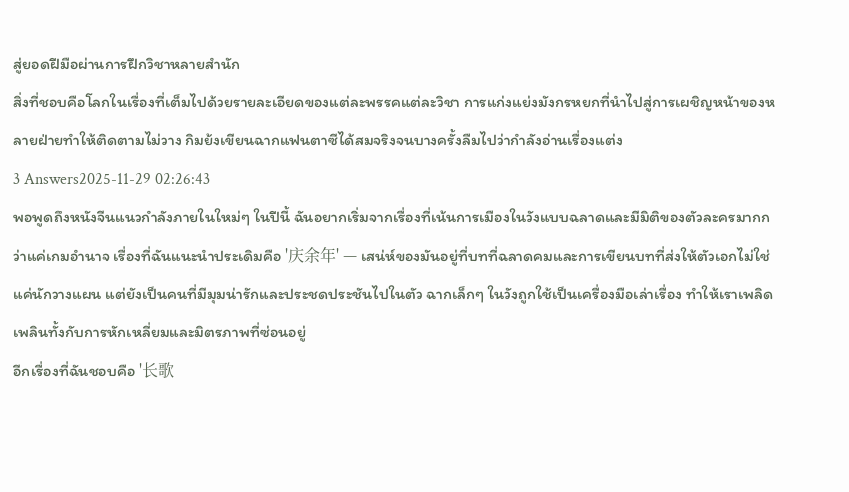สู่ยอดฝีมือผ่านการฝึกวิชาหลายสำนัก
สิ่งที่ชอบคือโลกในเรื่องที่เต็มไปด้วยรายละเอียดของแต่ละพรรคแต่ละวิชา การแก่งแย่งมังกรหยกที่นำไปสู่การเผชิญหน้าของหลายฝ่ายทำให้ติดตามไม่วาง กิมย้งเขียนฉากแฟนตาซีได้สมจริงจนบางครั้งลืมไปว่ากำลังอ่านเรื่องแต่ง
3 Answers2025-11-29 02:26:43
พอพูดถึงหนังจีนแนวกําลังภายในใหม่ๆ ในปีนี้ ฉันอยากเริ่มจากเรื่องที่เน้นการเมืองในวังแบบฉลาดและมีมิติของตัวละครมากกว่าแค่เกมอำนาจ เรื่องที่ฉันแนะนำประเดิมคือ '庆余年' — เสน่ห์ของมันอยู่ที่บทที่ฉลาดคมและการเขียนบทที่ส่งให้ตัวเอกไม่ใช่แค่นักวางแผน แต่ยังเป็นคนที่มีมุมน่ารักและประชดประชันไปในตัว ฉากเล็กๆ ในวังถูกใช้เป็นเครื่องมือเล่าเรื่อง ทำให้เราเพลิดเพลินทั้งกับการหักเหลี่ยมและมิตรภาพที่ซ่อนอยู่
อีกเรื่องที่ฉันชอบคือ '长歌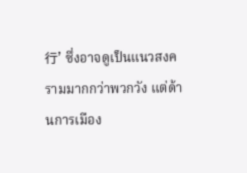行' ซึ่งอาจดูเป็นแนวสงครามมากกว่าพวกวัง แต่ด้านการเมือง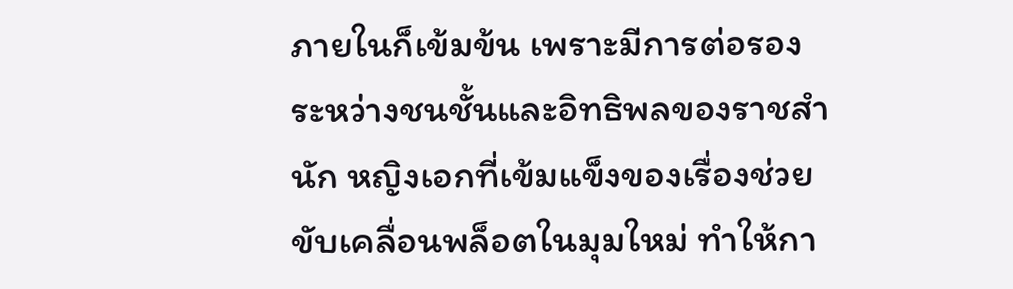ภายในก็เข้มข้น เพราะมีการต่อรองระหว่างชนชั้นและอิทธิพลของราชสำนัก หญิงเอกที่เข้มแข็งของเรื่องช่วยขับเคลื่อนพล็อตในมุมใหม่ ทำให้กา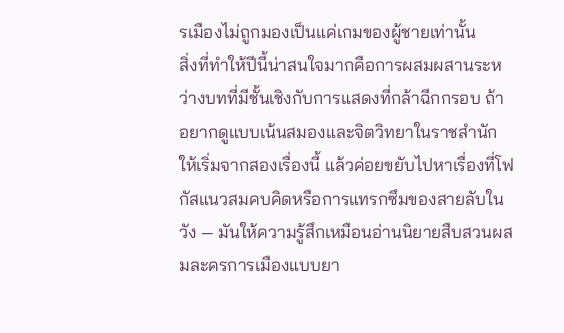รเมืองไม่ถูกมองเป็นแค่เกมของผู้ชายเท่านั้น
สิ่งที่ทำให้ปีนี้น่าสนใจมากคือการผสมผสานระหว่างบทที่มีชั้นเชิงกับการแสดงที่กล้าฉีกกรอบ ถ้าอยากดูแบบเน้นสมองและจิตวิทยาในราชสำนัก ให้เริ่มจากสองเรื่องนี้ แล้วค่อยขยับไปหาเรื่องที่โฟกัสแนวสมคบคิดหรือการแทรกซึมของสายลับในวัง — มันให้ความรู้สึกเหมือนอ่านนิยายสืบสวนผสมละครการเมืองแบบยา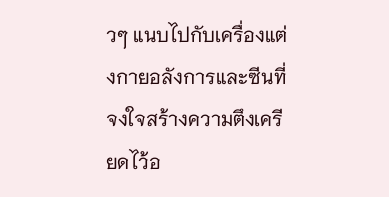วๆ แนบไปกับเครื่องแต่งกายอลังการและซีนที่จงใจสร้างความตึงเครียดไว้อ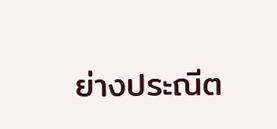ย่างประณีต